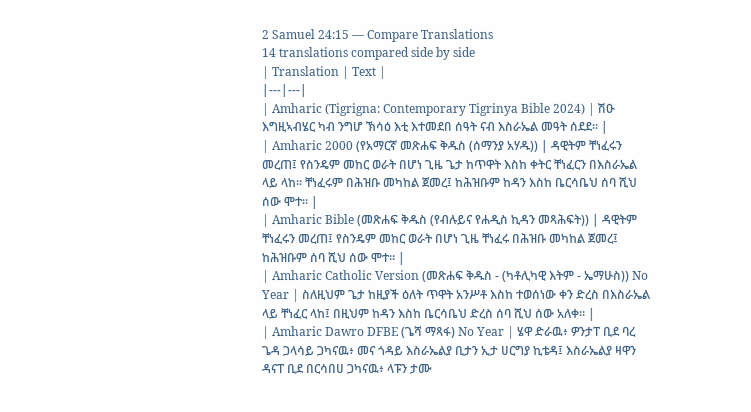2 Samuel 24:15 — Compare Translations
14 translations compared side by side
| Translation | Text |
|---|---|
| Amharic (Tigrigna: Contemporary Tigrinya Bible 2024) | ሽዑ እግዚኣብሄር ካብ ንግሆ ኽሳዕ እቲ እተመደበ ሰዓት ናብ እስራኤል መዓት ሰደደ። |
| Amharic 2000 (የአማርኛ መጽሐፍ ቅዱስ (ሰማንያ አሃዱ)) | ዳዊትም ቸነፈሩን መረጠ፤ የስንዴም መከር ወራት በሆነ ጊዜ ጌታ ከጥዋት እስከ ቀትር ቸነፈርን በእስራኤል ላይ ላከ። ቸነፈሩም በሕዝቡ መካከል ጀመረ፤ ከሕዝቡም ከዳን እስከ ቤርሳቤህ ሰባ ሺህ ሰው ሞተ። |
| Amharic Bible (መጽሐፍ ቅዱስ (የብሉይና የሐዲስ ኪዳን መጻሕፍት)) | ዳዊትም ቸነፈሩን መረጠ፤ የስንዴም መከር ወራት በሆነ ጊዜ ቸነፈሩ በሕዝቡ መካከል ጀመረ፤ ከሕዝቡም ሰባ ሺህ ሰው ሞተ። |
| Amharic Catholic Version (መጽሐፍ ቅዱስ - (ካቶሊካዊ እትም - ኤማሁስ)) No Year | ስለዚህም ጌታ ከዚያች ዕለት ጥዋት አንሥቶ እስከ ተወሰነው ቀን ድረስ በእስራኤል ላይ ቸነፈር ላከ፤ በዚህም ከዳን እስከ ቤርሳቤህ ድረስ ሰባ ሺህ ሰው አለቀ። |
| Amharic Dawro DFBE (ጌሻ ማጻፋ) No Year | ሄዋ ድራዉ፥ ዎንታፐ ቢደ ባረ ጌዳ ጋላሳይ ጋካናዉ፥ መና ጎዳይ እስራኤልያ ቢታን ኢታ ሀርግያ ኪቴዳ፤ እስራኤልያ ዛዋን ዳናፐ ቢደ በርሳበሀ ጋካናዉ፥ ላፑን ታሙ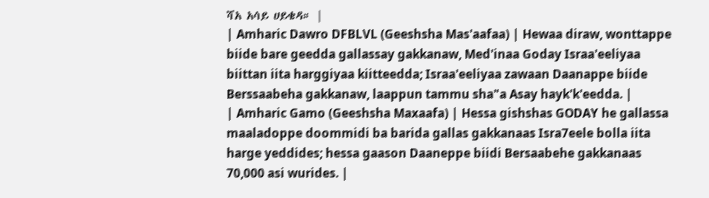ሻአ አሳይ ሀይቄዳ። |
| Amharic Dawro DFBLVL (Geeshsha Mas'aafaa) | Hewaa diraw, wonttappe biide bare geedda gallassay gakkanaw, Med'inaa Goday Israa'eeliyaa biittan iita harggiyaa kiitteedda; Israa'eeliyaa zawaan Daanappe biide Berssaabeha gakkanaw, laappun tammu sha"a Asay hayk'k'eedda. |
| Amharic Gamo (Geeshsha Maxaafa) | Hessa gishshas GODAY he gallassa maaladoppe doommidi ba barida gallas gakkanaas Isra7eele bolla iita harge yeddides; hessa gaason Daaneppe biidi Bersaabehe gakkanaas 70,000 asi wurides. |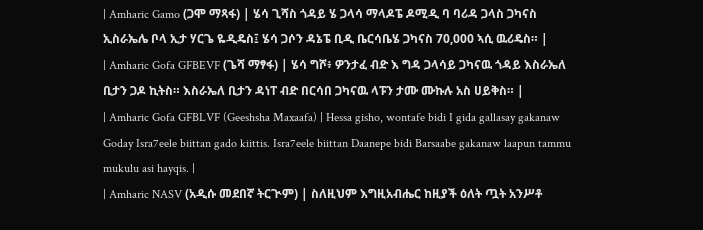| Amharic Gamo (ጋሞ ማጻፋ) | ሄሳ ጊሻስ ጎዳይ ሄ ጋላሳ ማላዶፔ ዶሚዲ ባ ባሪዳ ጋላስ ጋካናስ ኢስራኤሌ ቦላ ኢታ ሃርጌ ዬዲዴስ፤ ሄሳ ጋሶን ዳኔፔ ቢዲ ቤርሳቤሄ ጋካናስ 70,000 ኣሲ ዉሪዴስ። |
| Amharic Gofa GFBEVF (ጌሻ ማፃፋ) | ሄሳ ግሾ፥ ዎንታፈ ብድ እ ግዳ ጋላሳይ ጋካናዉ ጎዳይ እስራኤለ ቢታን ጋዶ ኪትስ። እስራኤለ ቢታን ዳነፐ ብድ በርሳበ ጋካናዉ ላፑን ታሙ ሙኩሉ አስ ሀይቅስ። |
| Amharic Gofa GFBLVF (Geeshsha Maxaafa) | Hessa gisho, wontafe bidi I gida gallasay gakanaw Goday Isra7eele biittan gado kiittis. Isra7eele biittan Daanepe bidi Barsaabe gakanaw laapun tammu mukulu asi hayqis. |
| Amharic NASV (አዲሱ መደበኛ ትርጒም) | ስለዚህም እግዚአብሔር ከዚያች ዕለት ጧት አንሥቶ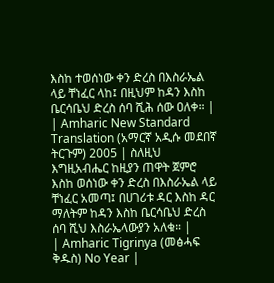እስከ ተወሰነው ቀን ድረስ በእስራኤል ላይ ቸነፈር ላከ፤ በዚህም ከዳን እስከ ቤርሳቤህ ድረስ ሰባ ሺሕ ሰው ዐለቀ። |
| Amharic New Standard Translation (አማርኛ አዲሱ መደበኛ ትርጉም) 2005 | ስለዚህ እግዚአብሔር ከዚያን ጠዋት ጀምሮ እስከ ወሰነው ቀን ድረስ በእስራኤል ላይ ቸነፈር አመጣ፤ በሀገሪቱ ዳር እስከ ዳር ማለትም ከዳን እስከ ቤርሳቤህ ድረስ ሰባ ሺህ እስራኤላውያን አለቁ። |
| Amharic Tigrinya (መፅሓፍ ቅዱስ) No Year |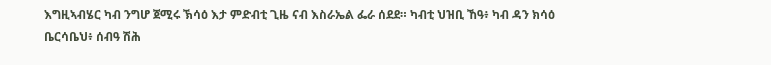እግዚኣብሄር ካብ ንግሆ ጀሚሩ ኽሳዕ እታ ምድብቲ ጊዜ ናብ እስራኤል ፌራ ሰደደ። ካብቲ ህዝቢ ኸዓ፥ ካብ ዳን ክሳዕ ቤርሳቤህ፥ ሰብዓ ሽሕ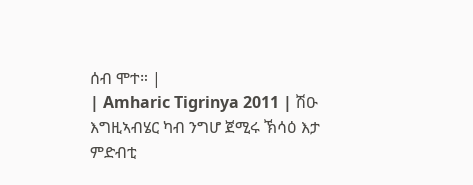ሰብ ሞተ። |
| Amharic Tigrinya 2011 | ሽዑ እግዚኣብሄር ካብ ንግሆ ጀሚሩ ኽሳዕ እታ ምድብቲ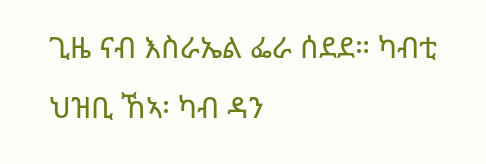ጊዜ ናብ እስራኤል ፌራ ሰደደ። ካብቲ ህዝቢ ኸኣ፡ ካብ ዳን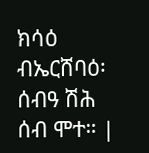ክሳዕ ብኤርሸባዕ፡ ሰብዓ ሽሕ ሰብ ሞተ። |